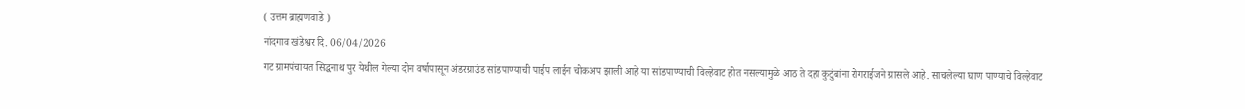( उत्तम ब्राह्मणवाडे )
नांदगाव खंडेश्वर दि. 06/04/2026
गट ग्रामपंचायत सिद्धनाथ पुर येथील गेल्या दोन वर्षापासून अंडरग्राउंड सांडपाण्याची पाईप लाईन चोकअप झाली आहे या सांडपाण्याची विल्हेवाट होत नसल्यामुळे आठ ते दहा कुटुंबांना रोगराईजने ग्रासले आहे. साचलेल्या घाण पाण्याचे विल्हेवाट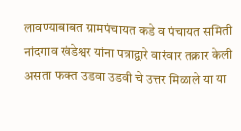लावण्याबाबत ग्रामपंचायत कडे व पंचायत समिती नांदगाव खंडेश्वर यांना पत्राद्वारे वारंवार तक्रार केली असता फक्त उडवा उडवी चे उत्तर मिळाले या या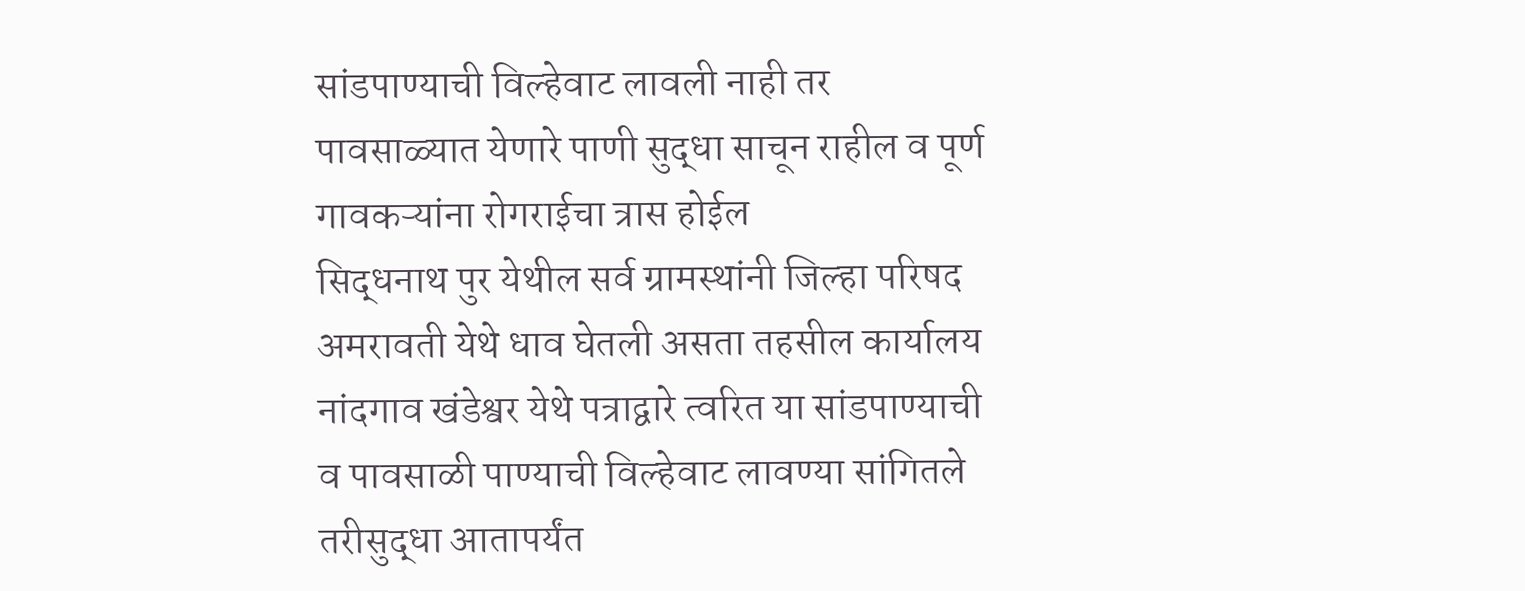सांडपाण्याची विल्हेवाट लावली नाही तर पावसाळ्यात येणारे पाणी सुद्धा साचून राहील व पूर्ण गावकऱ्यांना रोगराईचा त्रास होईल
सिद्धनाथ पुर येथील सर्व ग्रामस्थांनी जिल्हा परिषद अमरावती येथे धाव घेतली असता तहसील कार्यालय नांदगाव खंडेश्वर येथे पत्राद्वारे त्वरित या सांडपाण्याची व पावसाळी पाण्याची विल्हेवाट लावण्या सांगितले तरीसुद्धा आतापर्यंत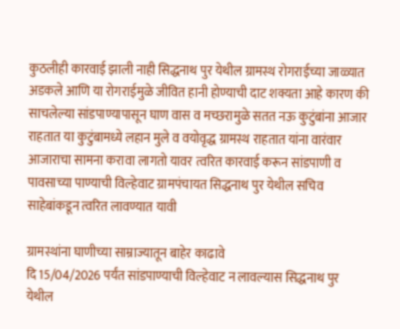कुठलीही कारवाई झाली नाही सिद्धनाथ पुर येथील ग्रामस्थ रोगराईच्या जाळ्यात अडकले आणि या रोगराईमुळे जीवित हानी होण्याची दाट शक्यता आहे कारण की साचलेल्या सांडपाण्यापासून घाण वास व मच्छरामुळे सतत नऊ कुटुंबांना आजार राहतात या कुटुंबामध्ये लहान मुले व वयोवृद्ध ग्रामस्थ राहतात यांना वारंवार आजाराचा सामना करावा लागतो यावर त्वरित कारवाई करून सांडपाणी व पावसाच्या पाण्याची विल्हेवाट ग्रामपंचायत सिद्धनाथ पुर येथील सचिव साहेबांकडून त्वरित लावण्यात यावी

ग्रामस्थांना घाणीच्या साम्राज्यातून बाहेर काढावे
दि 15/04/2026 पर्यंत सांडपाण्याची विल्हेवाट न लावल्यास सिद्धनाथ पुर येथील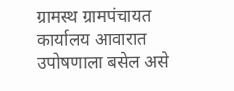ग्रामस्थ ग्रामपंचायत कार्यालय आवारात उपोषणाला बसेल असे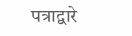पत्राद्वारे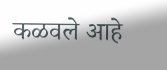कळवले आहे